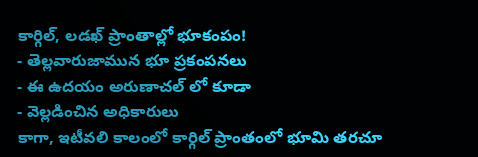కార్గిల్, లడఖ్ ప్రాంతాల్లో భూకంపం!
- తెల్లవారుజామున భూ ప్రకంపనలు
- ఈ ఉదయం అరుణాచల్ లో కూడా
- వెల్లడించిన అధికారులు
కాగా, ఇటీవలి కాలంలో కార్గిల్ ప్రాంతంలో భూమి తరచూ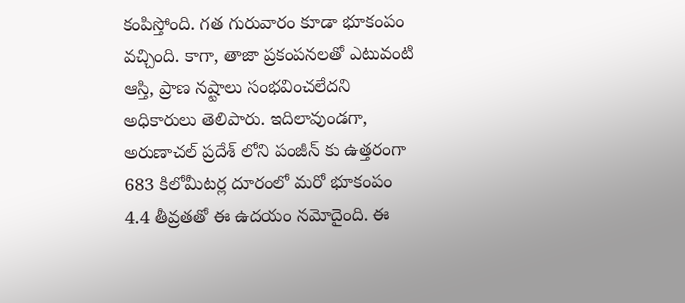కంపిస్తోంది. గత గురువారం కూడా భూకంపం వచ్చింది. కాగా, తాజా ప్రకంపనలతో ఎటువంటి ఆస్తి, ప్రాణ నష్టాలు సంభవించలేదని అధికారులు తెలిపారు. ఇదిలావుండగా, అరుణాచల్ ప్రదేశ్ లోని పంజీన్ కు ఉత్తరంగా 683 కిలోమీటర్ల దూరంలో మరో భూకంపం 4.4 తీవ్రతతో ఈ ఉదయం నమోదైంది. ఈ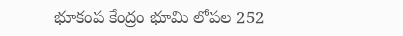భూకంప కేంద్రం భూమి లోపల 252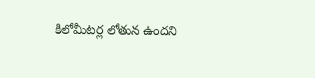కిలోమీటర్ల లోతున ఉందని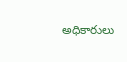అధికారులు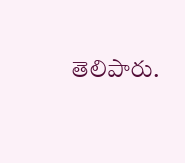తెలిపారు.